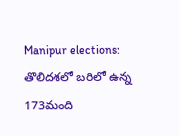Manipur elections: తొలిదశలో బరిలో ఉన్న 173మంది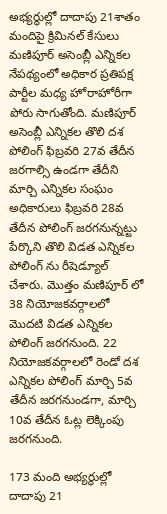అభ్యర్థుల్లో దాదాపు 21శాతం మందిపై క్రిమినల్ కేసులు
మణిపూర్ అసెంబ్లీ ఎన్నికల నేపథ్యంలో అధికార ప్రతిపక్ష పార్టీల మధ్య హోరాహోరీగా పోరు సాగుతోంది. మణిపూర్ అసెంబ్లీ ఎన్నికల తొలి దశ పోలింగ్ ఫిబ్రవరి 27వ తేదీన జరగాల్సి ఉండగా తేదీని మార్చి ఎన్నికల సంఘం అధికారులు ఫిబ్రవరి 28వ తేదీన పోలింగ్ జరగనున్నట్టు పేర్కొని తొలి విడత ఎన్నికల పోలింగ్ ను రీషెడ్యూల్ చేశారు. మొత్తం మణిపూర్ లో 38 నియోజకవర్గాలలో మొదటి విడత ఎన్నికల పోలింగ్ జరగనుంది. 22 నియోజకవర్గాలలో రెండో దశ ఎన్నికల పోలింగ్ మార్చి 5వ తేదీన జరగనుండగా, మార్చి 10వ తేదీన ఓట్ల లెక్కింపు జరగనుంది.

173 మంది అభ్యర్థుల్లో దాదాపు 21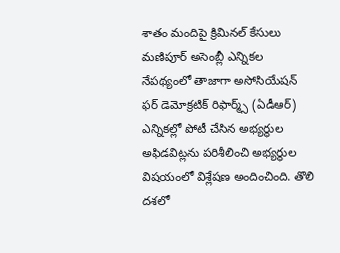శాతం మందిపై క్రిమినల్ కేసులు
మణిపూర్ అసెంబ్లీ ఎన్నికల నేపథ్యంలో తాజాగా అసోసియేషన్ ఫర్ డెమోక్రటిక్ రిఫార్మ్స్ (ఏడీఆర్) ఎన్నికల్లో పోటీ చేసిన అభ్యర్థుల అఫిడవిట్లను పరిశీలించి అభ్యర్థుల విషయంలో విశ్లేషణ అందించింది. తొలి దశలో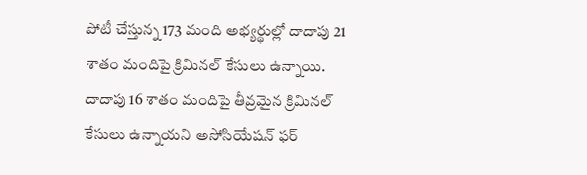పోటీ చేస్తున్న 173 మంది అభ్యర్థుల్లో దాదాపు 21 శాతం మందిపై క్రిమినల్ కేసులు ఉన్నాయి. దాదాపు 16 శాతం మందిపై తీవ్రమైన క్రిమినల్ కేసులు ఉన్నాయని అసోసియేషన్ ఫర్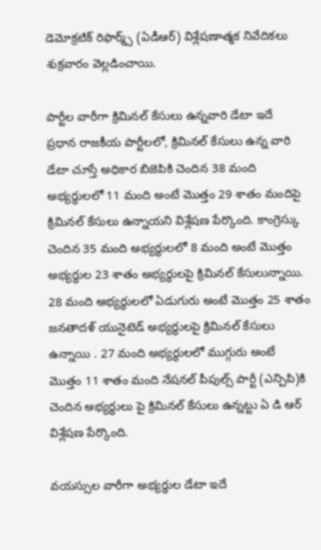డెమోక్రటిక్ రిఫార్మ్స్ (ఏడీఆర్) విశ్లేషణాత్మక నివేదికలు శుక్రవారం వెల్లడించాయి.

పార్టీల వారీగా క్రిమినల్ కేసులు ఉన్నవారి డేటా ఇదే
ప్రధాన రాజకీయ పార్టీలలో, క్రిమినల్ కేసులు ఉన్న వారి డేటా చూస్తే అధికార బిజెపికి చెందిన 38 మంది అభ్యర్థులలో 11 మంది అంటే మొత్తం 29 శాతం మందిపై క్రిమినల్ కేసులు ఉన్నాయని విశ్లేషణ పేర్కొంది. కాంగ్రెస్కు చెందిన 35 మంది అభ్యర్థులలో 8 మంది అంటే మొత్తం అభ్యర్థుల 23 శాతం అభ్యర్థులపై క్రిమినల్ కేసులున్నాయి.
28 మంది అభ్యర్థులలో ఏడుగురు అంటే మొత్తం 25 శాతం జనతాదళ్ యునైటెడ్ అభ్యర్థులపై క్రిమినల్ కేసులు ఉన్నాయి . 27 మంది అభ్యర్థులలో ముగ్గురు అంటే మొత్తం 11 శాతం మంది నేషనల్ పీపుల్స్ పార్టీ (ఎన్పిపి)కి చెందిన అభ్యర్థులు పై క్రిమినల్ కేసులు ఉన్నట్టు ఏ డి ఆర్ విశ్లేషణ పేర్కొంది.

వయస్సుల వారీగా అభ్యర్థుల డేటా ఇదే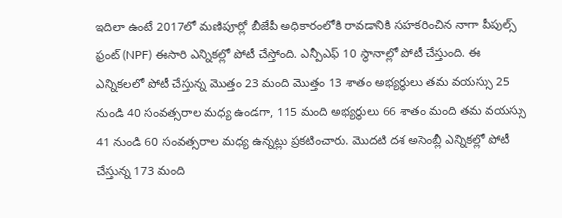ఇదిలా ఉంటే 2017లో మణిపూర్లో బీజేపీ అధికారంలోకి రావడానికి సహకరించిన నాగా పీపుల్స్ ఫ్రంట్ (NPF) ఈసారి ఎన్నికల్లో పోటీ చేస్తోంది. ఎన్పీఎఫ్ 10 స్థానాల్లో పోటీ చేస్తుంది. ఈ ఎన్నికలలో పోటీ చేస్తున్న మొత్తం 23 మంది మొత్తం 13 శాతం అభ్యర్థులు తమ వయస్సు 25 నుండి 40 సంవత్సరాల మధ్య ఉండగా, 115 మంది అభ్యర్థులు 66 శాతం మంది తమ వయస్సు 41 నుండి 60 సంవత్సరాల మధ్య ఉన్నట్లు ప్రకటించారు. మొదటి దశ అసెంబ్లీ ఎన్నికల్లో పోటీ చేస్తున్న 173 మంది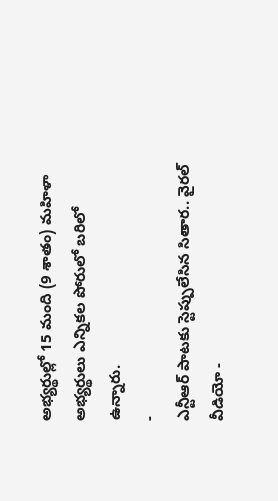అభ్యర్థుల్లో 15 మంది (9 శాతం) మహిళా అభ్యర్థులు ఎన్నికల పోరులో బరిలో ఉన్నారు.
-
ఎన్టీఆర్ పాటకు స్టెప్పులేసిన సితార.. వైరల్ వీడియో -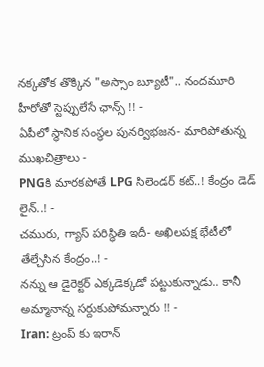నక్కతోక తొక్కిన "అస్సాం బ్యూటీ".. నందమూరి హీరోతో స్టెప్పులేసే ఛాన్స్ !! -
ఏపీలో స్థానిక సంస్థల పునర్విభజన- మారిపోతున్న ముఖచిత్రాలు -
PNGకి మారకపోతే LPG సిలెండర్ కట్..! కేంద్రం డెడ్ లైన్..! -
చమురు, గ్యాస్ పరిస్ధితి ఇదీ- అఖిలపక్ష భేటీలో తేల్చేసిన కేంద్రం..! -
నన్ను ఆ డైరెక్టర్ ఎక్కడెక్కడో పట్టుకున్నాడు.. కానీ అమ్మానాన్న సర్దుకుపోమన్నారు !! -
Iran: ట్రంప్ కు ఇరాన్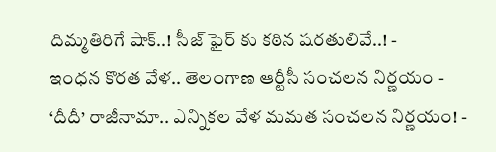దిమ్మతిరిగే షాక్..! సీజ్ ఫైర్ కు కఠిన షరతులివే..! -
ఇంధన కొరత వేళ.. తెలంగాణ ఆర్టీసీ సంచలన నిర్ణయం -
‘దీదీ’ రాజీనామా.. ఎన్నికల వేళ మమత సంచలన నిర్ణయం! -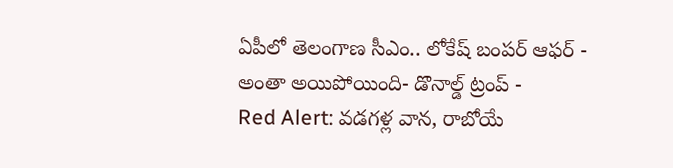ఏపీలో తెలంగాణ సీఎం.. లోకేష్ బంపర్ ఆఫర్ -
అంతా అయిపోయింది- డొనాల్డ్ ట్రంప్ -
Red Alert: వడగళ్ల వాన, రాబోయే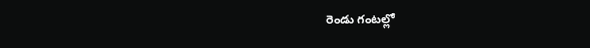రెండు గంటల్లో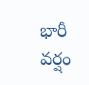భారీ వర్షం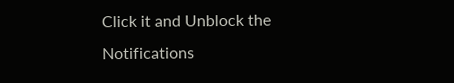Click it and Unblock the Notifications